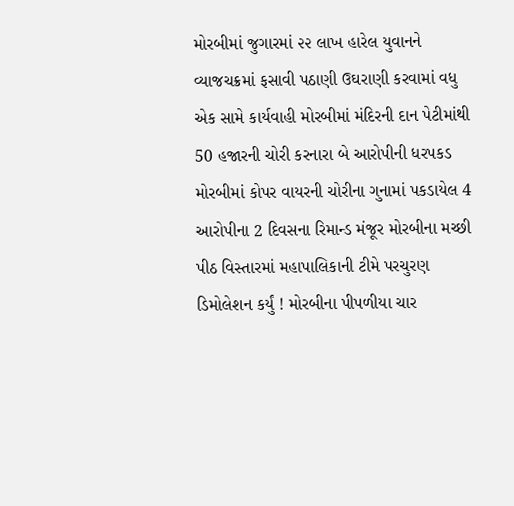મોરબીમાં જુગારમાં ૨૨ લાખ હારેલ યુવાનને વ્યાજચક્રમાં ફસાવી પઠાણી ઉઘરાણી કરવામાં વધુ એક સામે કાર્યવાહી મોરબીમાં મંદિરની દાન પેટીમાંથી 50 હજારની ચોરી કરનારા બે આરોપીની ધરપકડ મોરબીમાં કોપર વાયરની ચોરીના ગુનામાં પકડાયેલ 4 આરોપીના 2 દિવસના રિમાન્ડ મંજૂર મોરબીના મચ્છી પીઠ વિસ્તારમાં મહાપાલિકાની ટીમે પરચુરણ ડિમોલેશન કર્યું ! મોરબીના પીપળીયા ચાર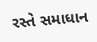રસ્તે સમાધાન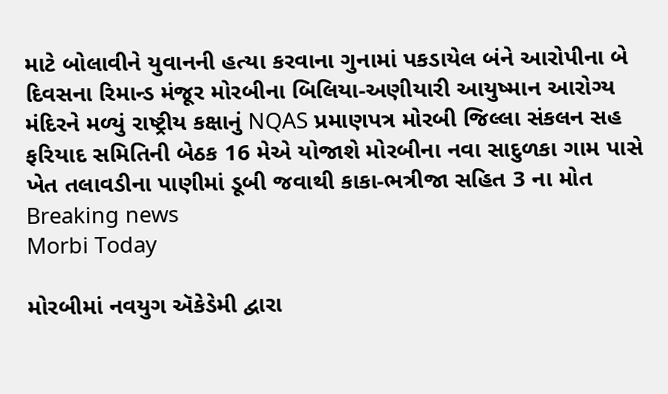માટે બોલાવીને યુવાનની હત્યા કરવાના ગુનામાં પકડાયેલ બંને આરોપીના બે દિવસના રિમાન્ડ મંજૂર મોરબીના બિલિયા-અણીયારી આયુષ્માન આરોગ્ય મંદિરને મળ્યું રાષ્ટ્રીય કક્ષાનું NQAS પ્રમાણપત્ર મોરબી જિલ્લા સંકલન સહ ફરિયાદ સમિતિની બેઠક 16 મેએ યોજાશે મોરબીના નવા સાદુળકા ગામ પાસે ખેત તલાવડીના પાણીમાં ડૂબી જવાથી કાકા-ભત્રીજા સહિત 3 ના મોત
Breaking news
Morbi Today

મોરબીમાં નવયુગ ઍકેડેમી દ્વારા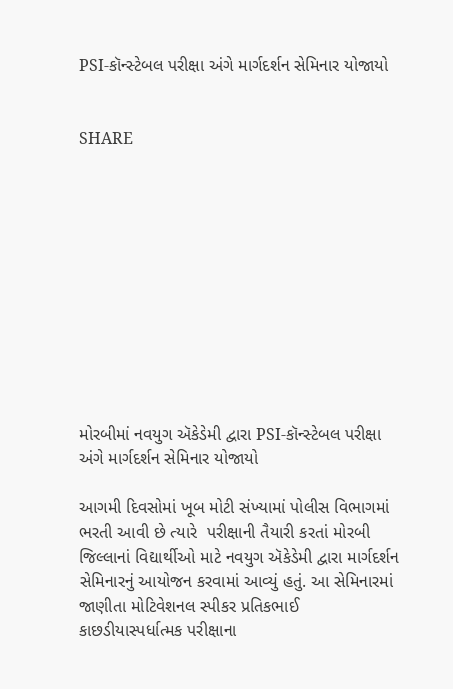PSI-કૉન્સ્ટેબલ પરીક્ષા અંગે માર્ગદર્શન સેમિનાર યોજાયો


SHARE











મોરબીમાં નવયુગ ઍકેડેમી દ્વારા PSI-કૉન્સ્ટેબલ પરીક્ષા અંગે માર્ગદર્શન સેમિનાર યોજાયો

આગમી દિવસોમાં ખૂબ મોટી સંખ્યામાં પોલીસ વિભાગમાં ભરતી આવી છે ત્યારે  પરીક્ષાની તૈયારી કરતાં મોરબી જિલ્લાનાં વિદ્યાર્થીઓ માટે નવયુગ ઍકેડેમી દ્વારા માર્ગદર્શન સેમિનારનું આયોજન કરવામાં આવ્યું હતું. આ સેમિનારમાં જાણીતા મોટિવેશનલ સ્પીકર પ્રતિકભાઈ કાછડીયાસ્પર્ધાત્મક પરીક્ષાના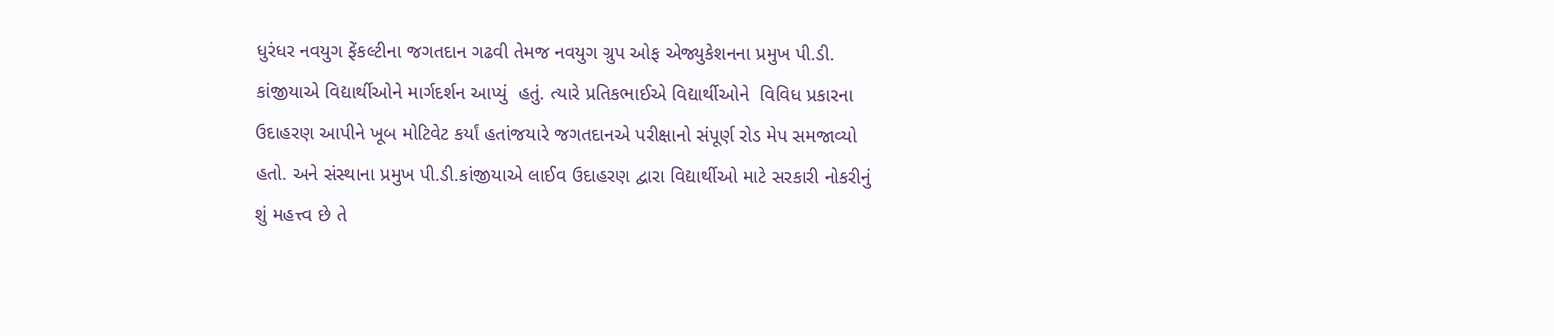ધુરંધર નવયુગ ફેંકલ્ટીના જગતદાન ગઢવી તેમજ નવયુગ ગ્રુપ ઓફ એજ્યુકેશનના પ્રમુખ પી.ડી. કાંજીયાએ વિદ્યાર્થીઓને માર્ગદર્શન આપ્યું  હતું. ત્યારે પ્રતિકભાઈએ વિદ્યાર્થીઓને  વિવિધ પ્રકારના ઉદાહરણ આપીને ખૂબ મોટિવેટ કર્યાં હતાંજયારે જગતદાનએ પરીક્ષાનો સંપૂર્ણ રોડ મેપ સમજાવ્યો હતો. અને સંસ્થાના પ્રમુખ પી.ડી.કાંજીયાએ લાઈવ ઉદાહરણ દ્વારા વિદ્યાર્થીઓ માટે સરકારી નોકરીનું શું મહત્ત્વ છે તે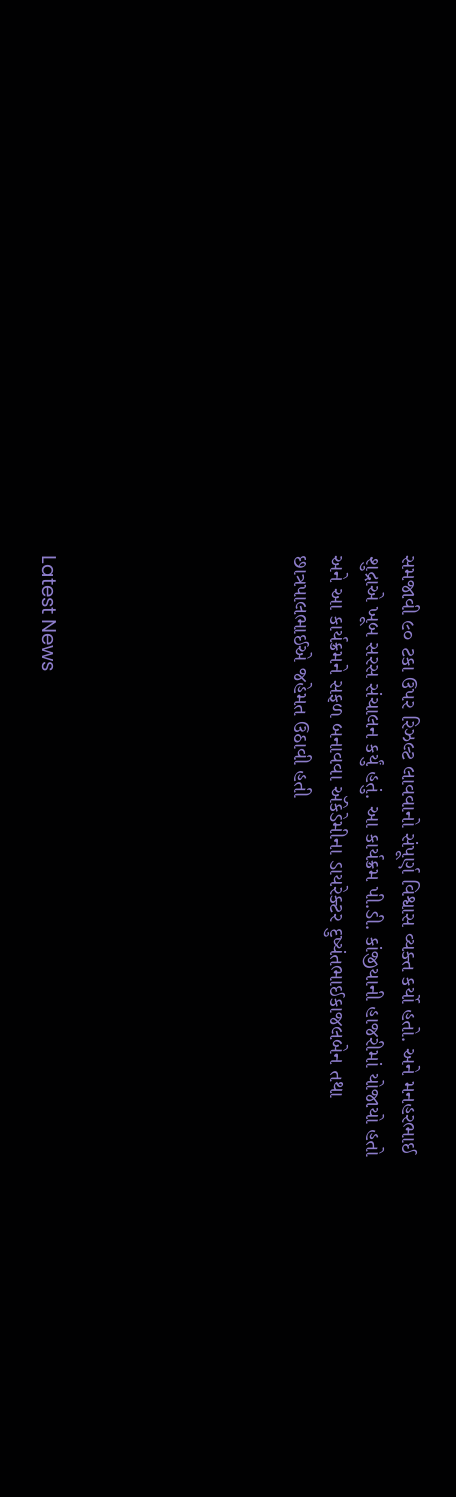સમજાવી ૯૦ ટકા ઉપર રિઝલ્ટ લાવવાનો સંપૂર્ણ વિશ્વાસ વ્યક્ત કર્યો હતો. અને મનહરભાઈ શુદ્રાએ ખૂબ સરસ સંચાલન કર્યું હતું. આ કાર્યક્રમ પી.ડી. કાંજીયાની હાજરીમાં યોજાયો હતો અને આ કાર્યક્રમને સફળ બનાવવા ઍકેડેમીના ડાયરેક્ટર દુષ્યંતભાઈકાજલબેન તથા છાત્રપાલભાઈએ જહેમત ઉઠાવી હતી






Latest News